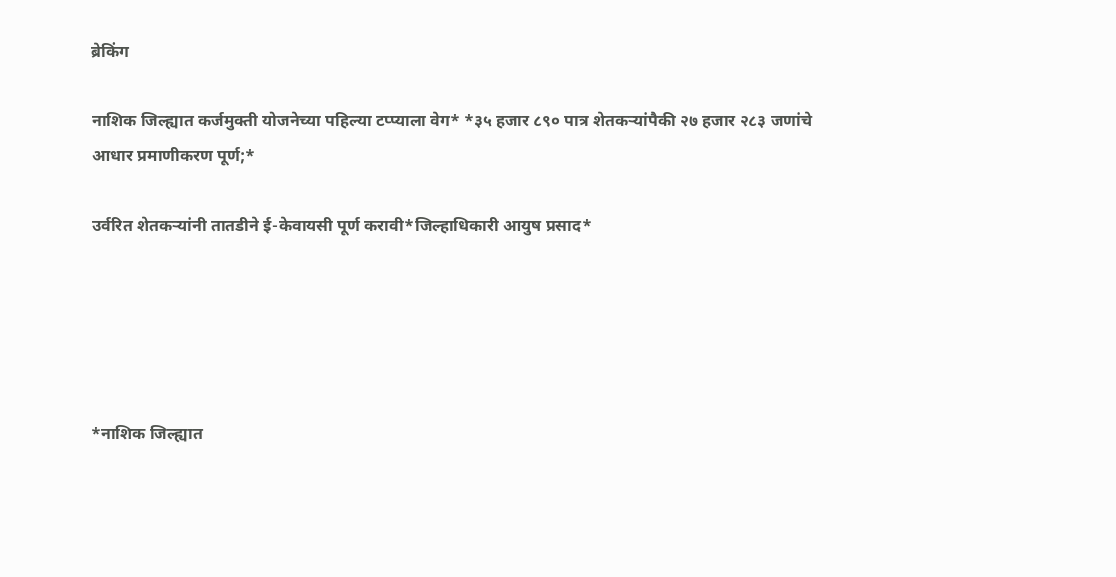ब्रेकिंग

नाशिक जिल्ह्यात कर्जमुक्ती योजनेच्या पहिल्या टप्प्याला वेग* *३५ हजार ८९० पात्र शेतकऱ्यांपैकी २७ हजार २८३ जणांचे आधार प्रमाणीकरण पूर्ण;*

उर्वरित शेतकऱ्यांनी तातडीने ई-केवायसी पूर्ण करावी*जिल्हाधिकारी आयुष प्रसाद*





*नाशिक जिल्ह्यात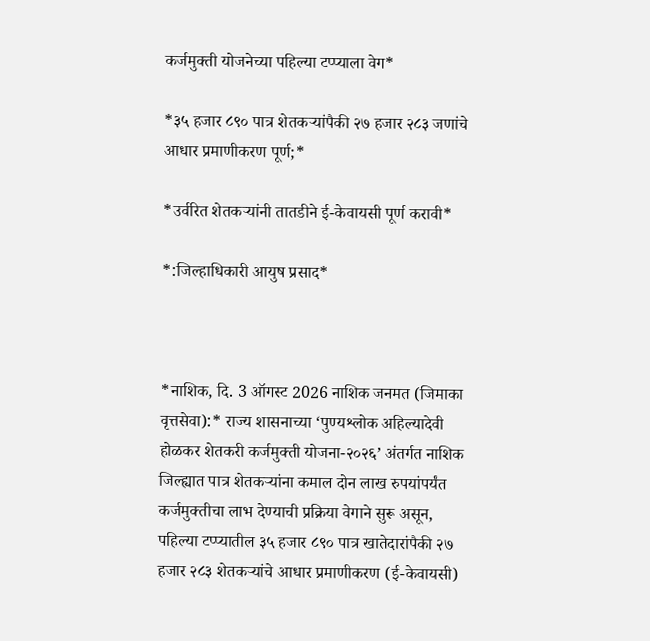कर्जमुक्ती योजनेच्या पहिल्या टप्प्याला वेग*

*३५ हजार ८९० पात्र शेतकऱ्यांपैकी २७ हजार २८३ जणांचे आधार प्रमाणीकरण पूर्ण;*

*उर्वरित शेतकऱ्यांनी तातडीने ई-केवायसी पूर्ण करावी*

*:जिल्हाधिकारी आयुष प्रसाद*



*नाशिक, दि. 3 ऑगस्ट 2026 नाशिक जनमत (जिमाका वृत्तसेवा):* राज्य शासनाच्या ‘पुण्यश्लोक अहिल्यादेवी होळकर शेतकरी कर्जमुक्ती योजना-२०२६’ अंतर्गत नाशिक जिल्ह्यात पात्र शेतकऱ्यांना कमाल दोन लाख रुपयांपर्यंत कर्जमुक्तीचा लाभ देण्याची प्रक्रिया वेगाने सुरू असून, पहिल्या टप्प्यातील ३५ हजार ८९० पात्र खातेदारांपैकी २७ हजार २८३ शेतकऱ्यांचे आधार प्रमाणीकरण (ई-केवायसी)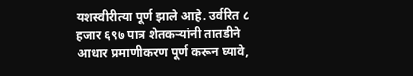यशस्वीरीत्या पूर्ण झाले आहे. उर्वरित ८ हजार ६९७ पात्र शेतकऱ्यांनी तातडीने आधार प्रमाणीकरण पूर्ण करून घ्यावे,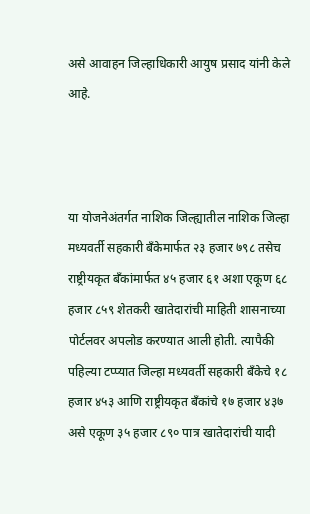असे आवाहन जिल्हाधिकारी आयुष प्रसाद यांनी केले आहे.



या योजनेअंतर्गत नाशिक जिल्ह्यातील नाशिक जिल्हा मध्यवर्ती सहकारी बँकेमार्फत २३ हजार ७९८ तसेच राष्ट्रीयकृत बँकांमार्फत ४५ हजार ६१ अशा एकूण ६८ हजार ८५९ शेतकरी खातेदारांची माहिती शासनाच्या पोर्टलवर अपलोड करण्यात आली होती. त्यापैकी पहिल्या टप्प्यात जिल्हा मध्यवर्ती सहकारी बँकेचे १८ हजार ४५३ आणि राष्ट्रीयकृत बँकांचे १७ हजार ४३७ असे एकूण ३५ हजार ८९० पात्र खातेदारांची यादी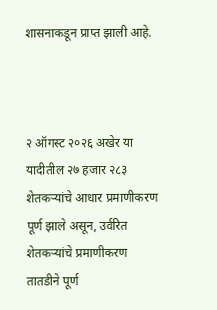शासनाकडून प्राप्त झाली आहे.



२ ऑगस्ट २०२६ अखेर या यादीतील २७ हजार २८३ शेतकऱ्यांचे आधार प्रमाणीकरण पूर्ण झाले असून, उर्वरित शेतकऱ्यांचे प्रमाणीकरण तातडीने पूर्ण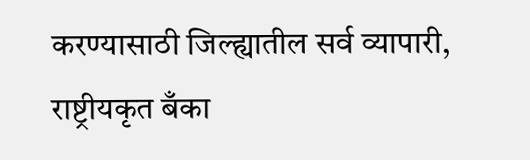करण्यासाठी जिल्ह्यातील सर्व व्यापारी, राष्ट्रीयकृत बँका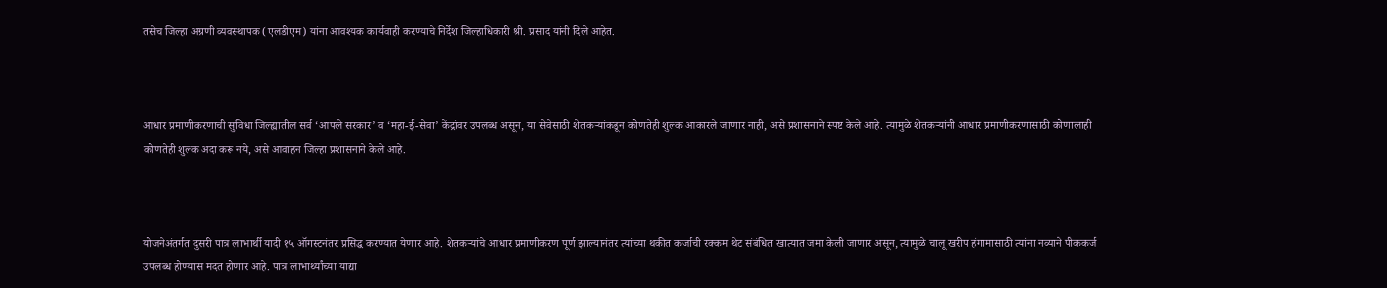तसेच जिल्हा अग्रणी व्यवस्थापक (एलडीएम) यांना आवश्यक कार्यवाही करण्याचे निर्देश जिल्हाधिकारी श्री. प्रसाद यांनी दिले आहेत.



आधार प्रमाणीकरणाची सुविधा जिल्ह्यातील सर्व ‘आपले सरकार’ व ‘महा-ई-सेवा’ केंद्रांवर उपलब्ध असून, या सेवेसाठी शेतकऱ्यांकडून कोणतेही शुल्क आकारले जाणार नाही, असे प्रशासनाने स्पष्ट केले आहे. त्यामुळे शेतकऱ्यांनी आधार प्रमाणीकरणासाठी कोणालाही कोणतेही शुल्क अदा करू नये, असे आवाहन जिल्हा प्रशासनाने केले आहे.



योजनेअंतर्गत दुसरी पात्र लाभार्थी यादी १५ ऑगस्टनंतर प्रसिद्ध करण्यात येणार आहे. शेतकऱ्यांचे आधार प्रमाणीकरण पूर्ण झाल्यानंतर त्यांच्या थकीत कर्जाची रक्कम थेट संबंधित खात्यात जमा केली जाणार असून, त्यामुळे चालू खरीप हंगामासाठी त्यांना नव्याने पीककर्ज उपलब्ध होण्यास मदत होणार आहे. पात्र लाभार्थ्यांच्या याद्या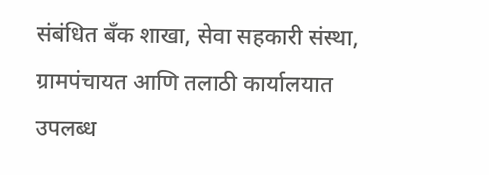संबंधित बँक शाखा, सेवा सहकारी संस्था, ग्रामपंचायत आणि तलाठी कार्यालयात उपलब्ध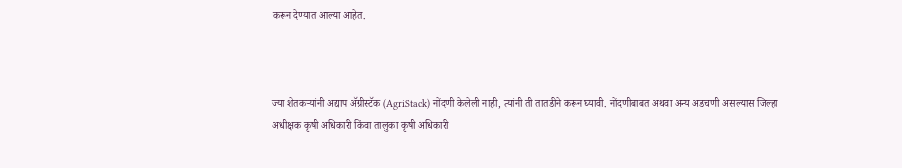करून देण्यात आल्या आहेत.



ज्या शेतकऱ्यांनी अद्याप अ‍ॅग्रीस्टॅक (AgriStack) नोंदणी केलेली नाही, त्यांनी ती तातडीने करून घ्यावी. नोंदणीबाबत अथवा अन्य अडचणी असल्यास जिल्हा अधीक्षक कृषी अधिकारी किंवा तालुका कृषी अधिकारी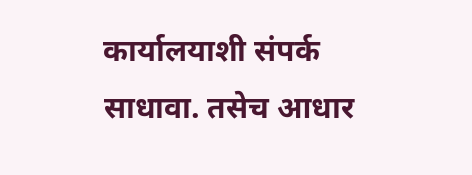कार्यालयाशी संपर्क साधावा. तसेच आधार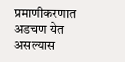प्रमाणीकरणात अडचण येत असल्यास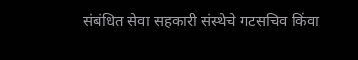संबंधित सेवा सहकारी संस्थेचे गटसचिव किंवा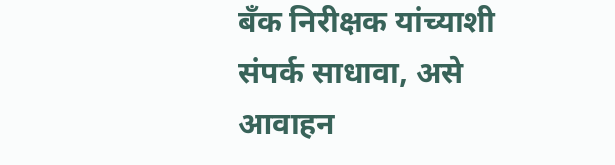बँक निरीक्षक यांच्याशी संपर्क साधावा, असे आवाहन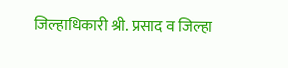जिल्हाधिकारी श्री. प्रसाद व जिल्हा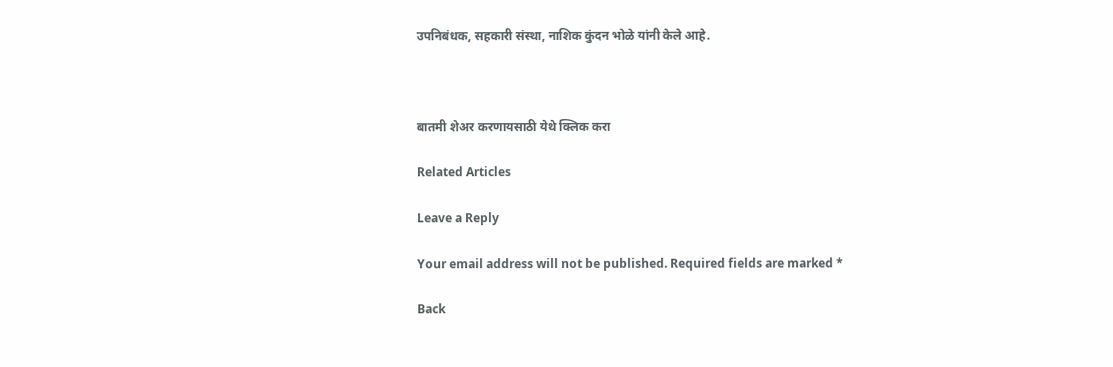उपनिबंधक, सहकारी संस्था, नाशिक कुंदन भोळे यांनी केले आहे.



बातमी शेअर करणायसाठी येथे क्लिक करा

Related Articles

Leave a Reply

Your email address will not be published. Required fields are marked *

Back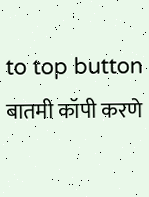to top button
बातमी कॉपी करणे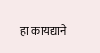हा कायद्याने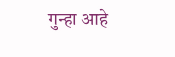गुन्हा आहे